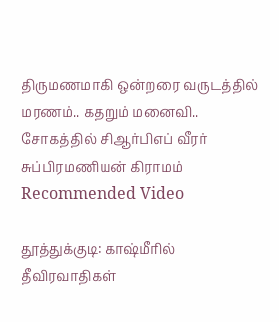திருமணமாகி ஒன்றரை வருடத்தில் மரணம்.. கதறும் மனைவி.. சோகத்தில் சிஆர்பிஎப் வீரர் சுப்பிரமணியன் கிராமம்
Recommended Video

தூத்துக்குடி: காஷ்மீரில் தீவிரவாதிகள்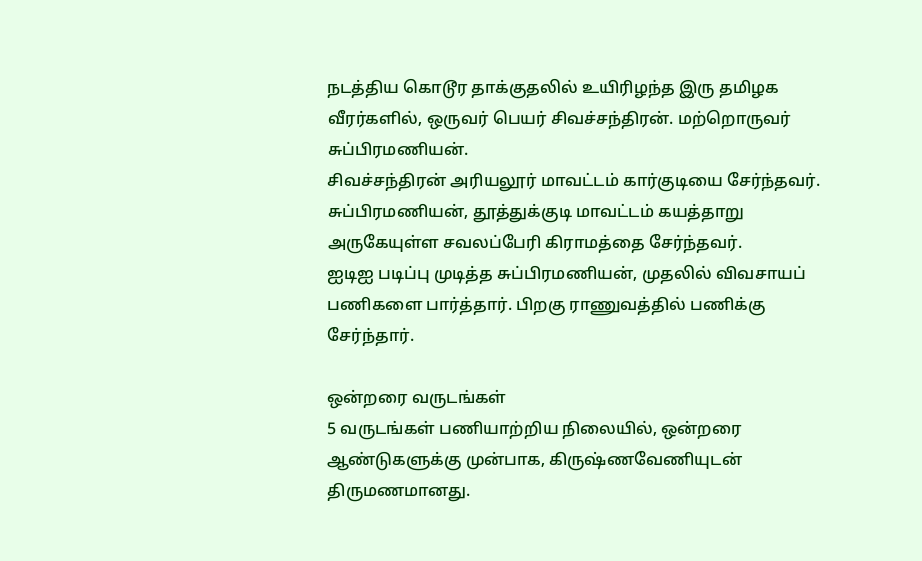நடத்திய கொடூர தாக்குதலில் உயிரிழந்த இரு தமிழக வீரர்களில், ஒருவர் பெயர் சிவச்சந்திரன். மற்றொருவர் சுப்பிரமணியன்.
சிவச்சந்திரன் அரியலூர் மாவட்டம் கார்குடியை சேர்ந்தவர். சுப்பிரமணியன், தூத்துக்குடி மாவட்டம் கயத்தாறு அருகேயுள்ள சவலப்பேரி கிராமத்தை சேர்ந்தவர்.
ஐடிஐ படிப்பு முடித்த சுப்பிரமணியன், முதலில் விவசாயப் பணிகளை பார்த்தார். பிறகு ராணுவத்தில் பணிக்கு சேர்ந்தார்.

ஒன்றரை வருடங்கள்
5 வருடங்கள் பணியாற்றிய நிலையில், ஒன்றரை ஆண்டுகளுக்கு முன்பாக, கிருஷ்ணவேணியுடன் திருமணமானது.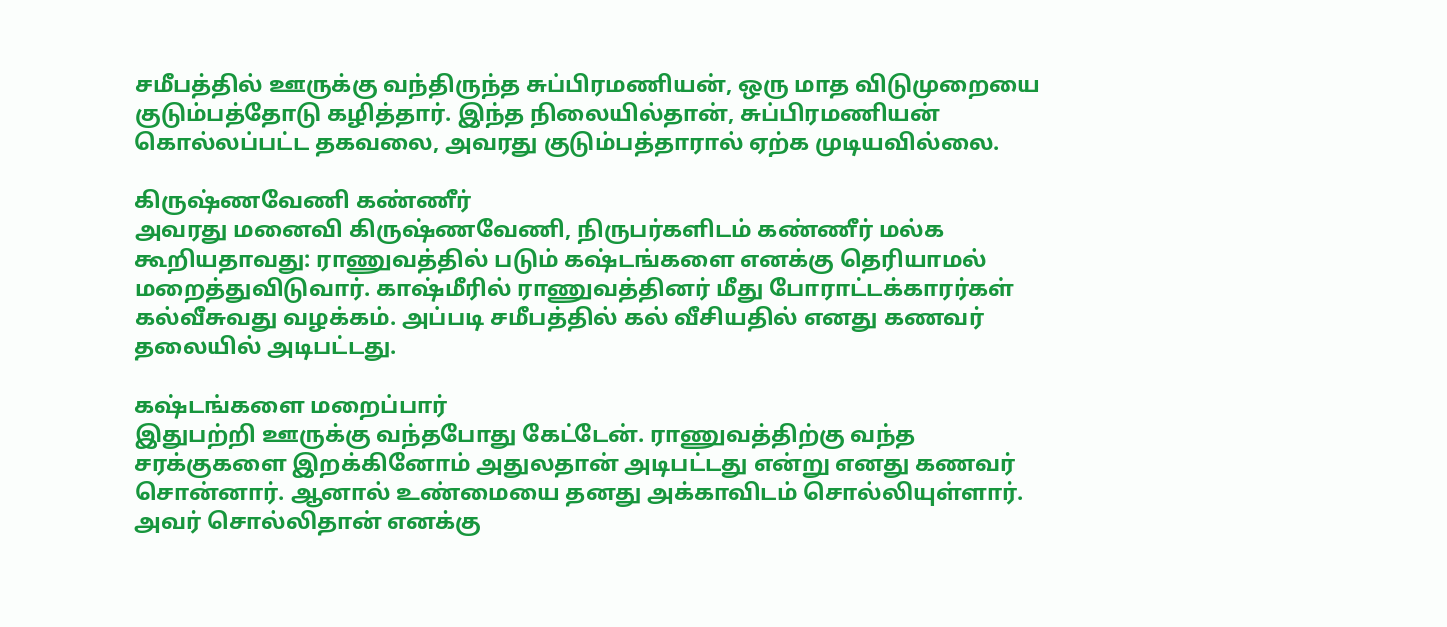சமீபத்தில் ஊருக்கு வந்திருந்த சுப்பிரமணியன், ஒரு மாத விடுமுறையை குடும்பத்தோடு கழித்தார். இந்த நிலையில்தான், சுப்பிரமணியன் கொல்லப்பட்ட தகவலை, அவரது குடும்பத்தாரால் ஏற்க முடியவில்லை.

கிருஷ்ணவேணி கண்ணீர்
அவரது மனைவி கிருஷ்ணவேணி, நிருபர்களிடம் கண்ணீர் மல்க கூறியதாவது: ராணுவத்தில் படும் கஷ்டங்களை எனக்கு தெரியாமல் மறைத்துவிடுவார். காஷ்மீரில் ராணுவத்தினர் மீது போராட்டக்காரர்கள் கல்வீசுவது வழக்கம். அப்படி சமீபத்தில் கல் வீசியதில் எனது கணவர் தலையில் அடிபட்டது.

கஷ்டங்களை மறைப்பார்
இதுபற்றி ஊருக்கு வந்தபோது கேட்டேன். ராணுவத்திற்கு வந்த சரக்குகளை இறக்கினோம் அதுலதான் அடிபட்டது என்று எனது கணவர் சொன்னார். ஆனால் உண்மையை தனது அக்காவிடம் சொல்லியுள்ளார். அவர் சொல்லிதான் எனக்கு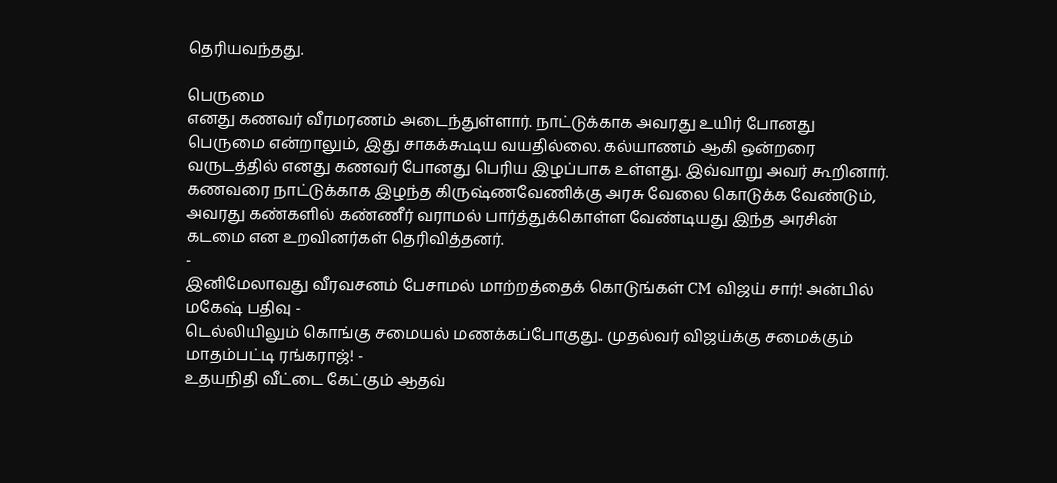தெரியவந்தது.

பெருமை
எனது கணவர் வீரமரணம் அடைந்துள்ளார். நாட்டுக்காக அவரது உயிர் போனது பெருமை என்றாலும், இது சாகக்கூடிய வயதில்லை. கல்யாணம் ஆகி ஒன்றரை வருடத்தில் எனது கணவர் போனது பெரிய இழப்பாக உள்ளது. இவ்வாறு அவர் கூறினார். கணவரை நாட்டுக்காக இழந்த கிருஷ்ணவேணிக்கு அரசு வேலை கொடுக்க வேண்டும், அவரது கண்களில் கண்ணீர் வராமல் பார்த்துக்கொள்ள வேண்டியது இந்த அரசின் கடமை என உறவினர்கள் தெரிவித்தனர்.
-
இனிமேலாவது வீரவசனம் பேசாமல் மாற்றத்தைக் கொடுங்கள் CM விஜய் சார்! அன்பில் மகேஷ் பதிவு -
டெல்லியிலும் கொங்கு சமையல் மணக்கப்போகுது.. முதல்வர் விஜய்க்கு சமைக்கும் மாதம்பட்டி ரங்கராஜ்! -
உதயநிதி வீட்டை கேட்கும் ஆதவ்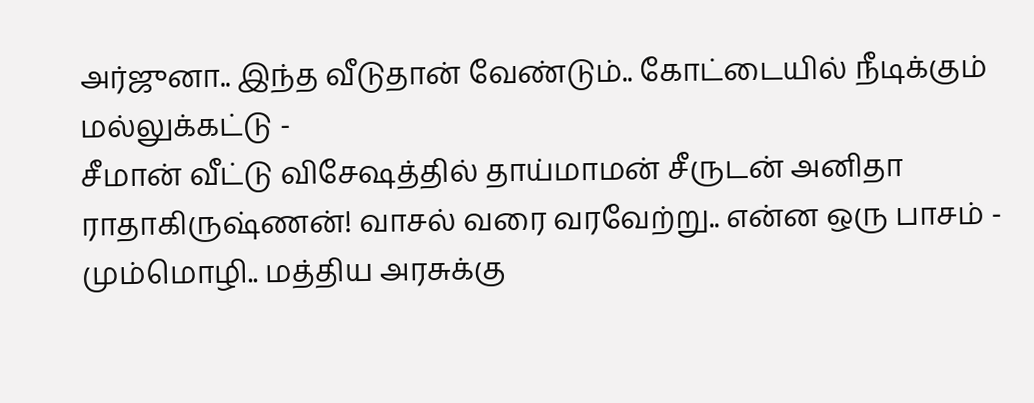அர்ஜுனா.. இந்த வீடுதான் வேண்டும்.. கோட்டையில் நீடிக்கும் மல்லுக்கட்டு -
சீமான் வீட்டு விசேஷத்தில் தாய்மாமன் சீருடன் அனிதா ராதாகிருஷ்ணன்! வாசல் வரை வரவேற்று.. என்ன ஒரு பாசம் -
மும்மொழி.. மத்திய அரசுக்கு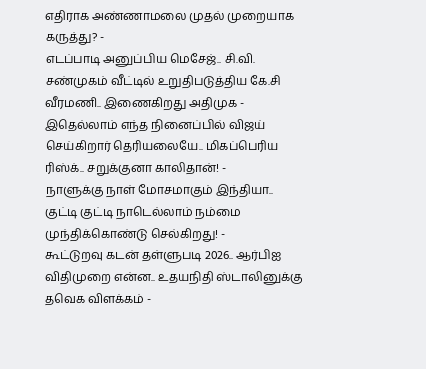எதிராக அண்ணாமலை முதல் முறையாக கருத்து? -
எடப்பாடி அனுப்பிய மெசேஜ்.. சி.வி. சண்முகம் வீட்டில் உறுதிபடுத்திய கே.சி வீரமணி.. இணைகிறது அதிமுக -
இதெல்லாம் எந்த நினைப்பில் விஜய் செய்கிறார் தெரியலையே.. மிகப்பெரிய ரிஸ்க்.. சறுக்குனா காலிதான்! -
நாளுக்கு நாள் மோசமாகும் இந்தியா.. குட்டி குட்டி நாடெல்லாம் நம்மை முந்திக்கொண்டு செல்கிறது! -
கூட்டுறவு கடன் தள்ளுபடி 2026.. ஆர்பிஐ விதிமுறை என்ன.. உதயநிதி ஸ்டாலினுக்கு தவெக விளக்கம் -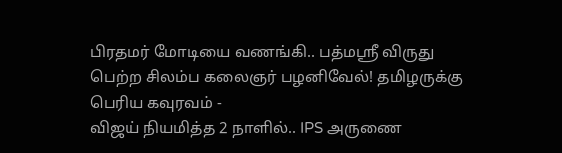பிரதமர் மோடியை வணங்கி.. பத்மஸ்ரீ விருது பெற்ற சிலம்ப கலைஞர் பழனிவேல்! தமிழருக்கு பெரிய கவுரவம் -
விஜய் நியமித்த 2 நாளில்.. IPS அருணை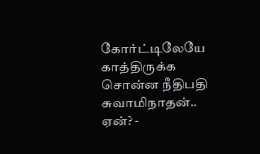கோர்ட்டிலேயே காத்திருக்க சொன்ன நீதிபதி சுவாமிநாதன்.. ஏன்? -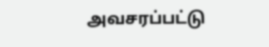அவசரப்பட்டு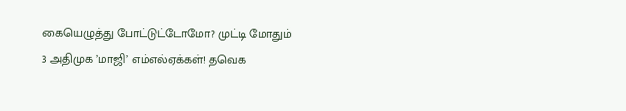கையெழுத்து போட்டுட்டோமோ? முட்டி மோதும் 3 அதிமுக ’மாஜி’ எம்எல்ஏக்கள்! தவெக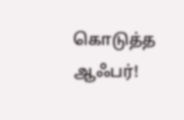கொடுத்த ஆஃபர்!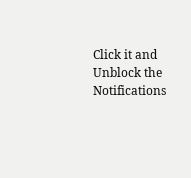Click it and Unblock the Notifications